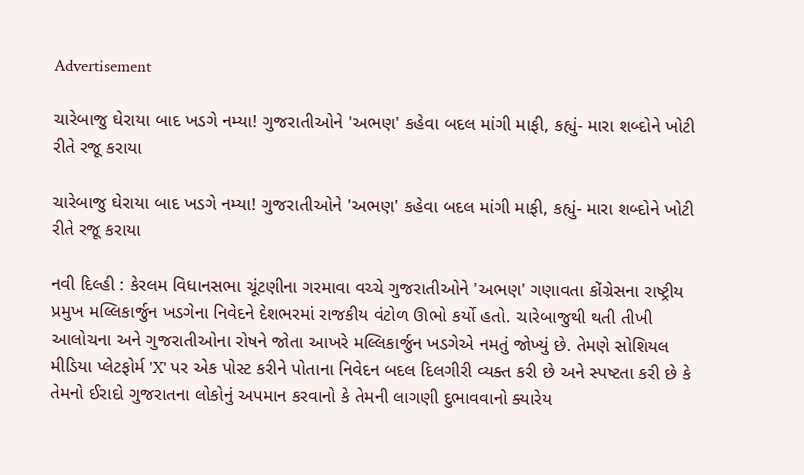Advertisement

ચારેબાજુ ઘેરાયા બાદ ખડગે નમ્યા! ગુજરાતીઓને 'અભણ' કહેવા બદલ માંગી માફી, કહ્યું- મારા શબ્દોને ખોટી રીતે રજૂ કરાયા

ચારેબાજુ ઘેરાયા બાદ ખડગે નમ્યા! ગુજરાતીઓને 'અભણ' કહેવા બદલ માંગી માફી, કહ્યું- મારા શબ્દોને ખોટી રીતે રજૂ કરાયા

નવી દિલ્હી : કેરલમ વિધાનસભા ચૂંટણીના ગરમાવા વચ્ચે ગુજરાતીઓને 'અભણ' ગણાવતા કોંગ્રેસના રાષ્ટ્રીય પ્રમુખ મલ્લિકાર્જુન ખડગેના નિવેદને દેશભરમાં રાજકીય વંટોળ ઊભો કર્યો હતો. ચારેબાજુથી થતી તીખી આલોચના અને ગુજરાતીઓના રોષને જોતા આખરે મલ્લિકાર્જુન ખડગેએ નમતું જોખ્યું છે. તેમણે સોશિયલ મીડિયા પ્લેટફોર્મ 'X' પર એક પોસ્ટ કરીને પોતાના નિવેદન બદલ દિલગીરી વ્યક્ત કરી છે અને સ્પષ્ટતા કરી છે કે તેમનો ઈરાદો ગુજરાતના લોકોનું અપમાન કરવાનો કે તેમની લાગણી દુભાવવાનો ક્યારેય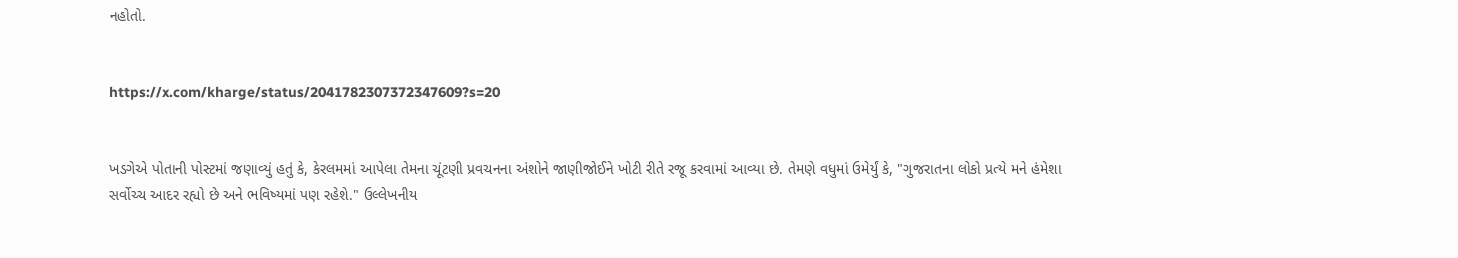નહોતો.


https://x.com/kharge/status/2041782307372347609?s=20


ખડગેએ પોતાની પોસ્ટમાં જણાવ્યું હતું કે, કેરલમમાં આપેલા તેમના ચૂંટણી પ્રવચનના અંશોને જાણીજોઈને ખોટી રીતે રજૂ કરવામાં આવ્યા છે. તેમણે વધુમાં ઉમેર્યું કે, "ગુજરાતના લોકો પ્રત્યે મને હંમેશા સર્વોચ્ચ આદર રહ્યો છે અને ભવિષ્યમાં પણ રહેશે." ઉલ્લેખનીય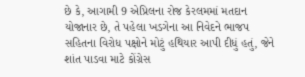છે કે, આગામી 9 એપ્રિલના રોજ કેરલમમાં મતદાન યોજાનાર છે, તે પહેલા ખડગેના આ નિવેદને ભાજપ સહિતના વિરોધ પક્ષોને મોટું હથિયાર આપી દીધું હતું, જેને શાંત પાડવા માટે કોંગ્રેસ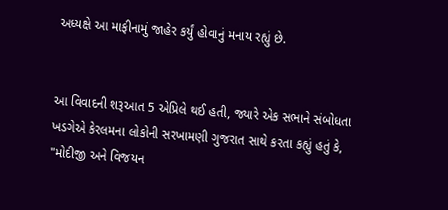અધ્યક્ષે આ માફીનામું જાહેર કર્યું હોવાનું મનાય રહ્યું છે.


આ વિવાદની શરૂઆત 5 એપ્રિલે થઈ હતી, જ્યારે એક સભાને સંબોધતા ખડગેએ કેરલમના લોકોની સરખામણી ગુજરાત સાથે કરતા કહ્યું હતું કે, "મોદીજી અને વિજયન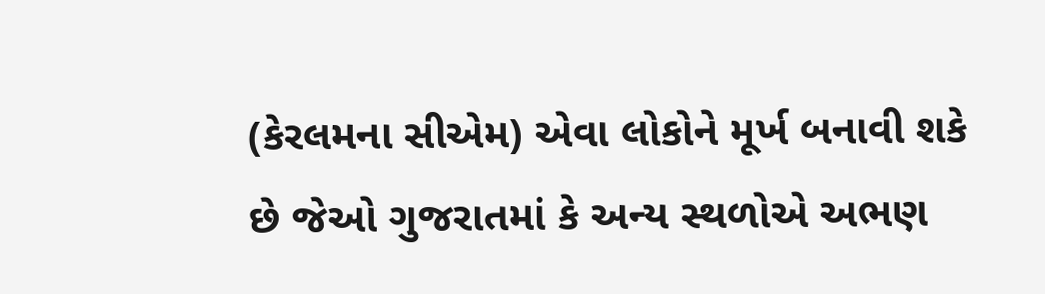(કેરલમના સીએમ) એવા લોકોને મૂર્ખ બનાવી શકે છે જેઓ ગુજરાતમાં કે અન્ય સ્થળોએ અભણ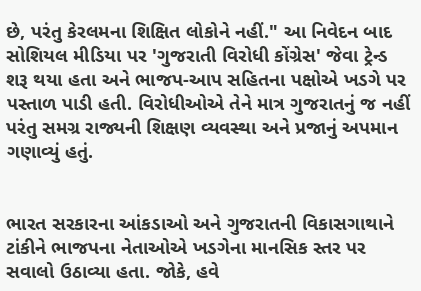છે, પરંતુ કેરલમના શિક્ષિત લોકોને નહીં." આ નિવેદન બાદ સોશિયલ મીડિયા પર 'ગુજરાતી વિરોધી કોંગ્રેસ' જેવા ટ્રેન્ડ શરૂ થયા હતા અને ભાજપ-આપ સહિતના પક્ષોએ ખડગે પર પસ્તાળ પાડી હતી. વિરોધીઓએ તેને માત્ર ગુજરાતનું જ નહીં પરંતુ સમગ્ર રાજ્યની શિક્ષણ વ્યવસ્થા અને પ્રજાનું અપમાન ગણાવ્યું હતું.


ભારત સરકારના આંકડાઓ અને ગુજરાતની વિકાસગાથાને ટાંકીને ભાજપના નેતાઓએ ખડગેના માનસિક સ્તર પર સવાલો ઉઠાવ્યા હતા. જોકે, હવે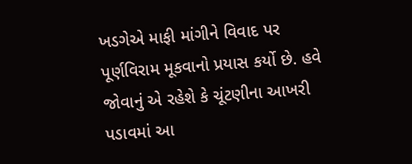ખડગેએ માફી માંગીને વિવાદ પર પૂર્ણવિરામ મૂકવાનો પ્રયાસ કર્યો છે. હવે જોવાનું એ રહેશે કે ચૂંટણીના આખરી પડાવમાં આ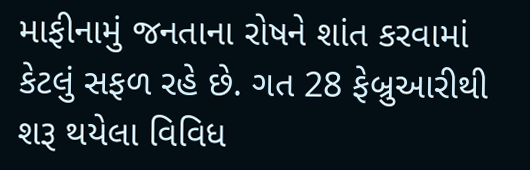માફીનામું જનતાના રોષને શાંત કરવામાં કેટલું સફળ રહે છે. ગત 28 ફેબ્રુઆરીથી શરૂ થયેલા વિવિધ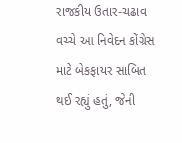રાજકીય ઉતાર-ચઢાવ વચ્ચે આ નિવેદન કોંગ્રેસ માટે બેકફાયર સાબિત થઈ રહ્યું હતું, જેની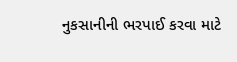નુકસાનીની ભરપાઈ કરવા માટે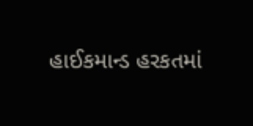હાઈકમાન્ડ હરકતમાં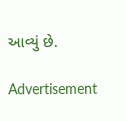આવ્યું છે.

Advertisement